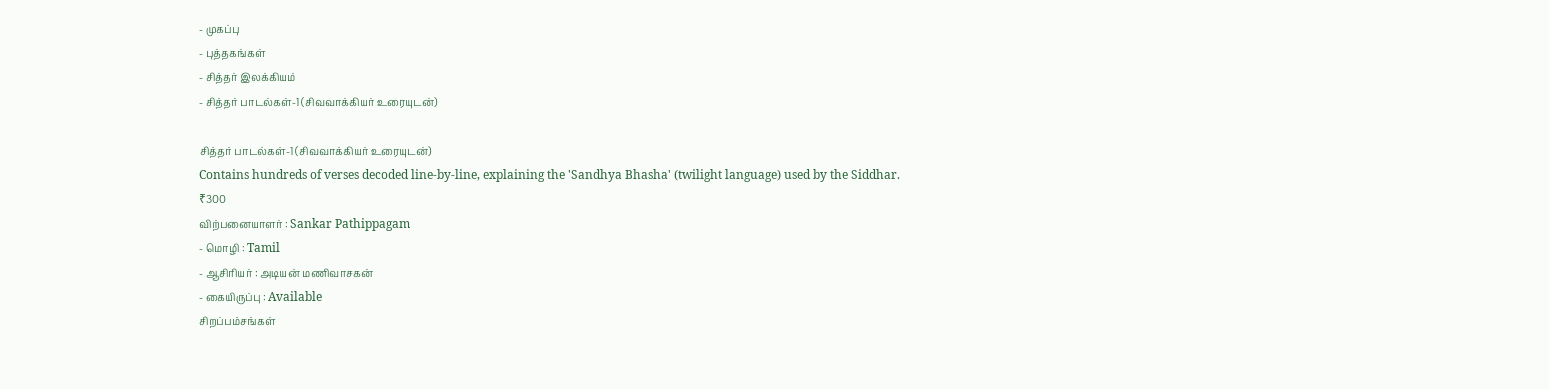- முகப்பு
- புத்தகங்கள்
- சித்தர் இலக்கியம்
- சித்தர் பாடல்கள்-1 (சிவவாக்கியர் உரையுடன்)

சித்தர் பாடல்கள்-1 (சிவவாக்கியர் உரையுடன்)
Contains hundreds of verses decoded line-by-line, explaining the 'Sandhya Bhasha' (twilight language) used by the Siddhar.
₹300
விற்பனையாளர் : Sankar Pathippagam
- மொழி : Tamil
- ஆசிரியர் : அடியன் மணிவாசகன்
- கையிருப்பு : Available
சிறப்பம்சங்கள்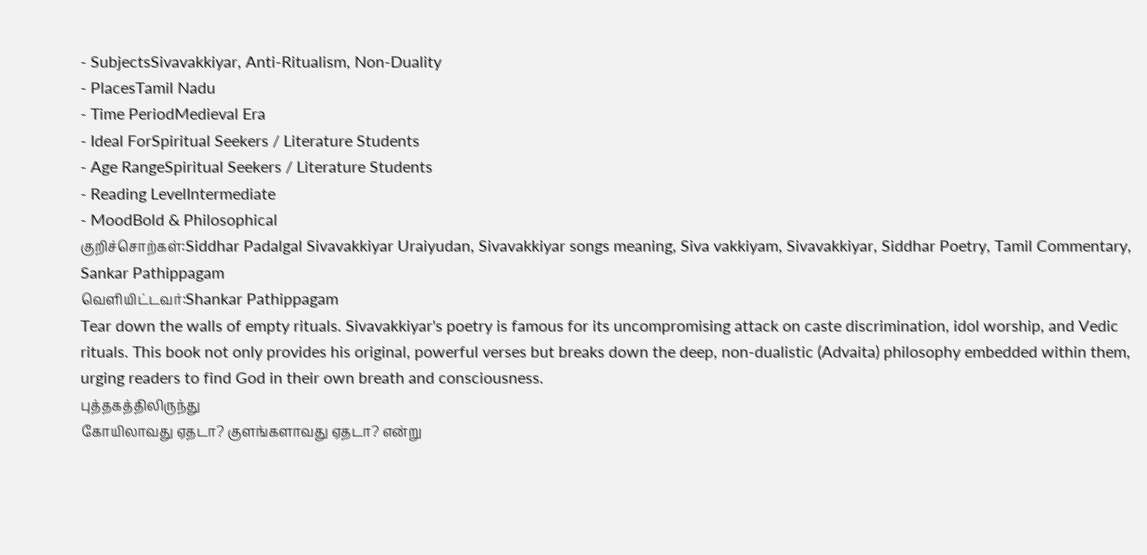- SubjectsSivavakkiyar, Anti-Ritualism, Non-Duality
- PlacesTamil Nadu
- Time PeriodMedieval Era
- Ideal ForSpiritual Seekers / Literature Students
- Age RangeSpiritual Seekers / Literature Students
- Reading LevelIntermediate
- MoodBold & Philosophical
குறிச்சொற்கள்:Siddhar Padalgal Sivavakkiyar Uraiyudan, Sivavakkiyar songs meaning, Siva vakkiyam, Sivavakkiyar, Siddhar Poetry, Tamil Commentary, Sankar Pathippagam
வெளியிட்டவர்:Shankar Pathippagam
Tear down the walls of empty rituals. Sivavakkiyar's poetry is famous for its uncompromising attack on caste discrimination, idol worship, and Vedic rituals. This book not only provides his original, powerful verses but breaks down the deep, non-dualistic (Advaita) philosophy embedded within them, urging readers to find God in their own breath and consciousness.
புத்தகத்திலிருந்து
கோயிலாவது ஏதடா? குளங்களாவது ஏதடா? என்று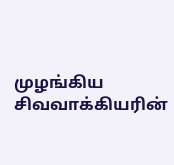முழங்கிய சிவவாக்கியரின்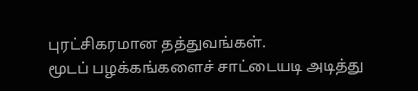புரட்சிகரமான தத்துவங்கள்.
மூடப் பழக்கங்களைச் சாட்டையடி அடித்து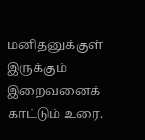மனிதனுக்குள் இருக்கும் இறைவனைக் காட்டும் உரை.